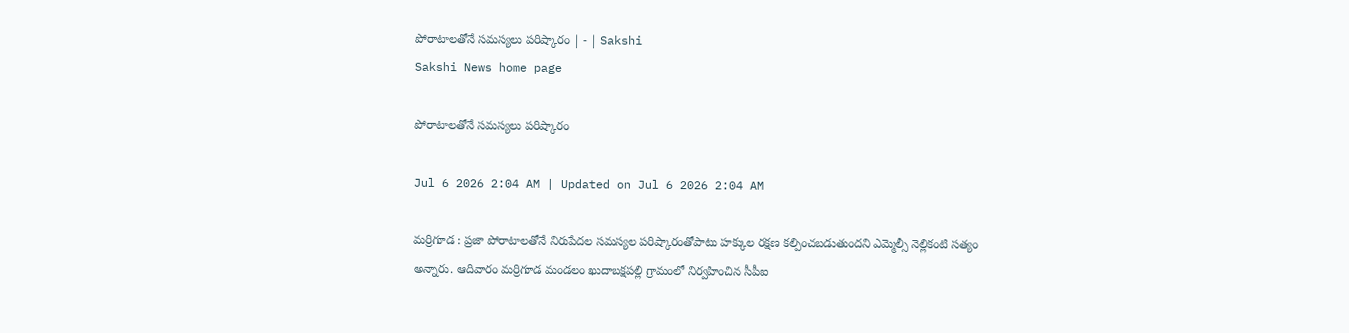పోరాటాలతోనే సమస్యలు పరిష్కారం | - | Sakshi
Sakshi News home page

పోరాటాలతోనే సమస్యలు పరిష్కారం

Jul 6 2026 2:04 AM | Updated on Jul 6 2026 2:04 AM

మర్రిగూడ : ప్రజా పోరాటాలతోనే నిరుపేదల సమస్యల పరిష్కారంతోపాటు హక్కుల రక్షణ కల్పించబడుతుందని ఎమ్మెల్సీ నెల్లికంటి సత్యం అన్నారు. ఆదివారం మర్రిగూడ మండలం ఖుదాబక్షపల్లి గ్రామంలో నిర్వహించిన సీపీఐ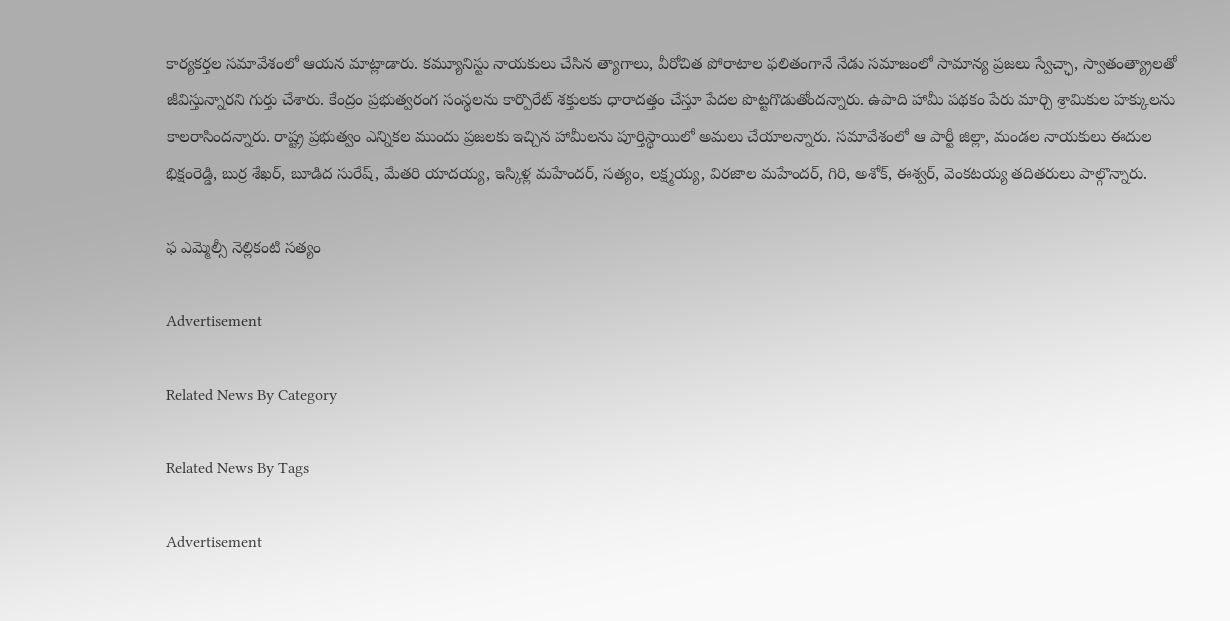కార్యకర్తల సమావేశంలో ఆయన మాట్లాడారు. కమ్యూనిస్టు నాయకులు చేసిన త్యాగాలు, వీరోచిత పోరాటాల ఫలితంగానే నేడు సమాజంలో సామాన్య ప్రజలు స్వేచ్ఛా, స్వాతంత్య్రాలతో జీవిస్తున్నారని గుర్తు చేశారు. కేంద్రం ప్రభుత్వరంగ సంస్థలను కార్పొరేట్‌ శక్తులకు ధారాదత్తం చేస్తూ పేదల పొట్టగొడుతోందన్నారు. ఉపాది హామీ పథకం పేరు మార్చి శ్రామికుల హక్కులను కాలరాసిందన్నారు. రాష్ట్ర ప్రభుత్వం ఎన్నికల ముందు ప్రజలకు ఇచ్చిన హామీలను పూర్తిస్థాయిలో అమలు చేయాలన్నారు. సమావేశంలో ఆ పార్టీ జిల్లా, మండల నాయకులు ఈదుల భిక్షంరెడ్డి, బుర్ర శేఖర్‌, బూడిద సురేష్‌, మేతరి యాదయ్య, ఇస్కిళ్ల మహేందర్‌, సత్యం, లక్ష్మయ్య, విరజాల మహేందర్‌, గిరి, అశోక్‌, ఈశ్వర్‌, వెంకటయ్య తదితరులు పాల్గొన్నారు.

ఫ ఎమ్మెల్సీ నెల్లికంటి సత్యం

Advertisement

Related News By Category

Related News By Tags

Advertisement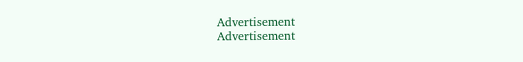Advertisement
Advertisement